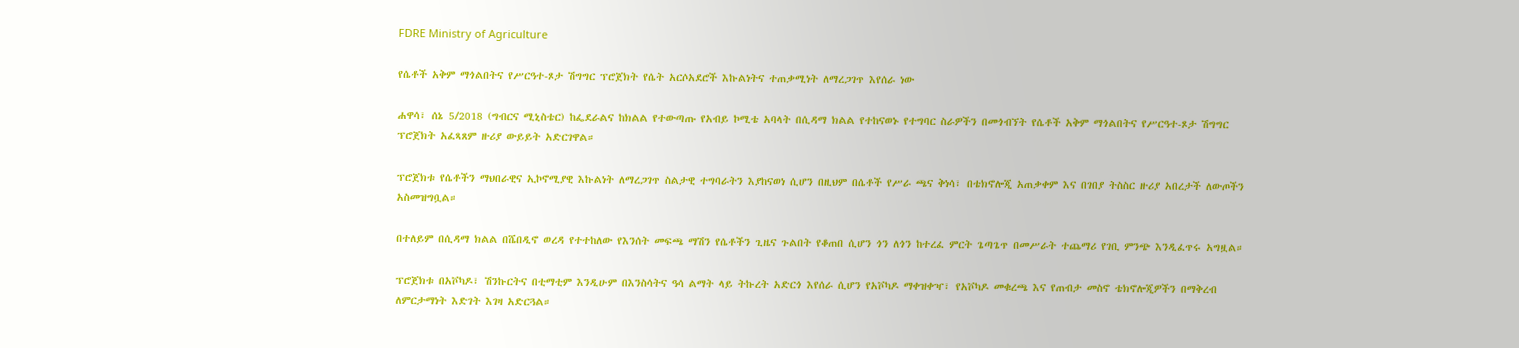FDRE Ministry of Agriculture

የሴቶች አቅም ማጎልበትና የሥርዓተ-ጾታ ሽግግር ፕሮጀክት የሴት አርሶአደሮች እኩልነትና ተጠቃሚነት ለማረጋገጥ እየሰራ ነው

ሐዋሳ፣ ሰኔ 5/2018 (ግብርና ሚኒስቴር) ከፌደራልና ከክልል የተውጣጡ የአብይ ኮሚቴ አባላት በሲዳማ ክልል የተከናወኑ የተግባር ስራዎችን በመጎብኘት የሴቶች አቅም ማጎልበትና የሥርዓተ-ጾታ ሽግግር ፕሮጀክት አፈጻጸም ዙሪያ ውይይት አድርገዋል።

ፕሮጀክቱ የሴቶችን ማህበራዊና ኢኮኖሚያዊ እኩልነት ለማረጋገጥ ስልታዊ ተግባራትን እያከናወነ ሲሆን በዚህም በሴቶች የሥራ ጫና ቅነሳ፣ በቴክኖሎጂ አጠቃቀም እና በገበያ ትስስር ዙሪያ አበረታች ለውጦችን አስመዝግቧል።

በተለይም በሲዳማ ክልል በሼበዲኖ ወረዳ የተተከለው የእንሰት መፍጫ ማሽን የሴቶችን ጊዜና ጉልበት የቆጠበ ሲሆን ጎን ለጎን ከተረፈ ምርት ጌጣጌጥ በመሥራት ተጨማሪ የገቢ ምንጭ እንዲፈጥሩ አግዟል።

ፕሮጀክቱ በአቮካዶ፣ ሽንኩርትና በቲማቲም እንዲሁም በእንስሳትና ዓሳ ልማት ላይ ትኩረት አድርጎ እየሰራ ሲሆን የአቮካዶ ማቀዝቀዣ፣ የአቮካዶ መቁረጫ እና የጠብታ መስኖ ቴክኖሎጂዎችን በማቅረብ ለምርታማነት እድገት እገዛ አድርጓል።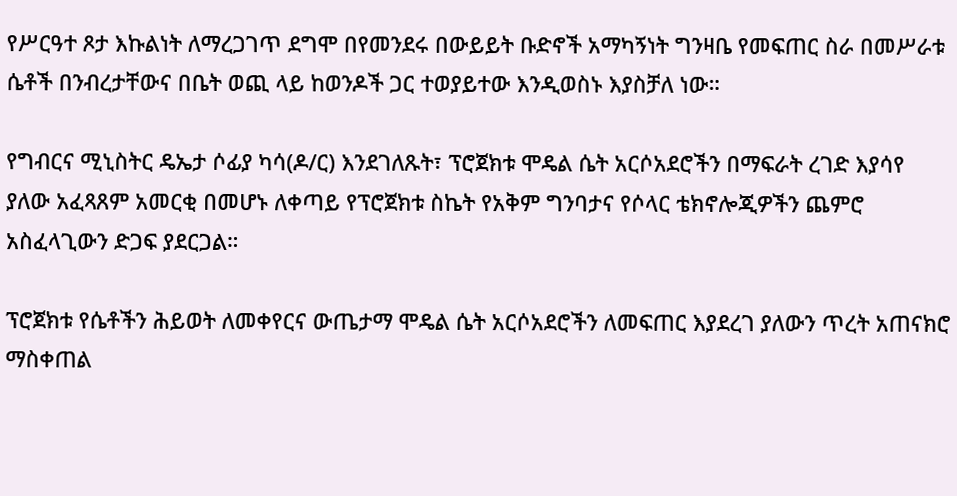የሥርዓተ ጾታ እኩልነት ለማረጋገጥ ደግሞ በየመንደሩ በውይይት ቡድኖች አማካኝነት ግንዛቤ የመፍጠር ስራ በመሥራቱ ሴቶች በንብረታቸውና በቤት ወጪ ላይ ከወንዶች ጋር ተወያይተው እንዲወስኑ እያስቻለ ነው።

የግብርና ሚኒስትር ዴኤታ ሶፊያ ካሳ(ዶ/ር) እንደገለጹት፣ ፕሮጀክቱ ሞዴል ሴት አርሶአደሮችን በማፍራት ረገድ እያሳየ ያለው አፈጻጸም አመርቂ በመሆኑ ለቀጣይ የፕሮጀክቱ ስኬት የአቅም ግንባታና የሶላር ቴክኖሎጂዎችን ጨምሮ አስፈላጊውን ድጋፍ ያደርጋል።

ፕሮጀክቱ የሴቶችን ሕይወት ለመቀየርና ውጤታማ ሞዴል ሴት አርሶአደሮችን ለመፍጠር እያደረገ ያለውን ጥረት አጠናክሮ ማስቀጠል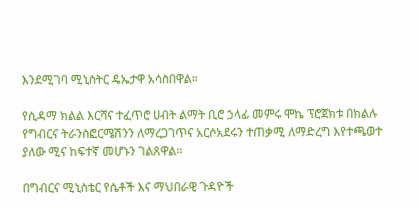እንደሚገባ ሚኒስትር ዴኤታዋ አሳስበዋል።

የሲዳማ ክልል እርሻና ተፈጥሮ ሀብት ልማት ቢሮ ኃላፊ መምሩ ሞኬ ፕሮጀክቱ በክልሉ የግብርና ትራንስፎርሜሽንን ለማረጋገጥና አርሶአደሩን ተጠቃሚ ለማድረግ እየተጫወተ ያለው ሚና ከፍተኛ መሆኑን ገልጸዋል።

በግብርና ሚኒስቴር የሴቶች እና ማህበራዊ ጉዳዮች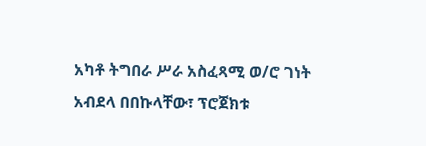አካቶ ትግበራ ሥራ አስፈጻሚ ወ/ሮ ገነት አብደላ በበኩላቸው፣ ፕሮጀክቱ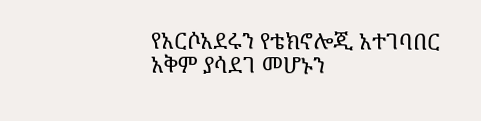የአርሶአደሩን የቴክኖሎጂ አተገባበር አቅም ያሳደገ መሆኑን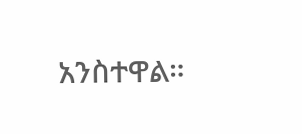አንስተዋል።